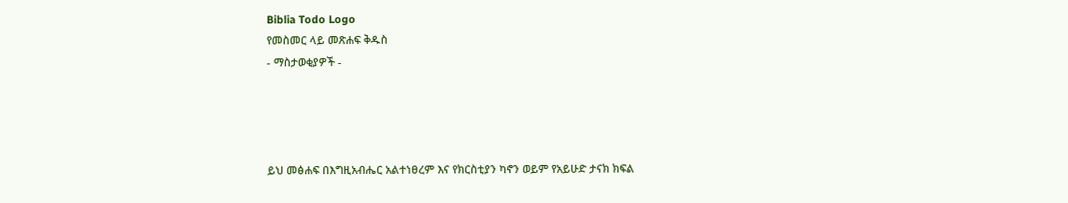Biblia Todo Logo
የመስመር ላይ መጽሐፍ ቅዱስ
- ማስታወቂያዎች -




ይህ መፅሐፍ በእግዚአብሔር አልተነፀረም እና የክርስቲያን ካኖን ወይም የአይሁድ ታናክ ክፍል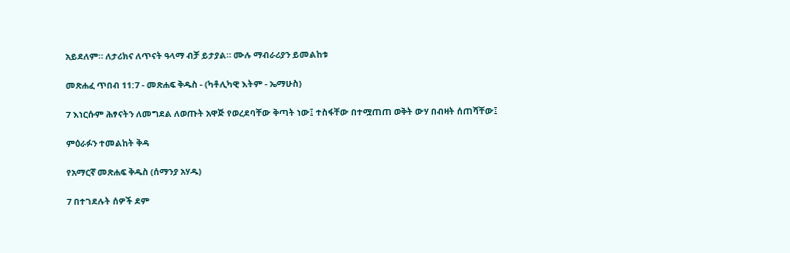አይደለም። ለታሪክና ለጥናት ዓላማ ብቻ ይታያል። ሙሉ ማብራሪያን ይመልከቱ

መጽሐፈ ጥበብ 11:7 - መጽሐፍ ቅዱስ - (ካቶሊካዊ እትም - ኤማሁስ)

7 እነርሱም ሕፃናትን ለመግደል ለወጡት አዋጅ የወረደባቸው ቅጣት ነው፤ ተስፋቸው በተሟጠጠ ወቅት ውሃ በብዛት ሰጠሻቸው፤

ምዕራፉን ተመልከት ቅዳ

የአማርኛ መጽሐፍ ቅዱስ (ሰማንያ አሃዱ)

7 በተገደሉት ሰዎች ደም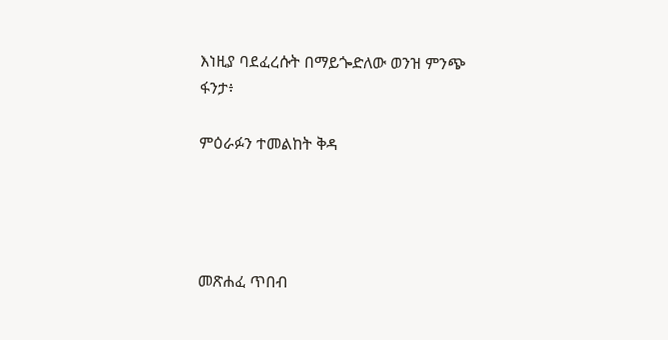እነዚያ ባደፈረሱት በማይጐድለው ወንዝ ምንጭ ፋንታ፥

ምዕራፉን ተመልከት ቅዳ




መጽሐፈ ጥበብ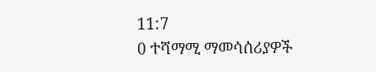11:7
0 ተሻማሚ ማመሳሰሪያዎች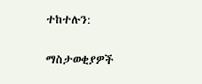ተከተሉን:

ማስታወቂያዎች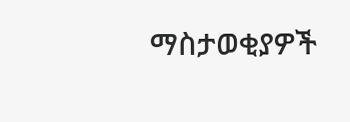ማስታወቂያዎች